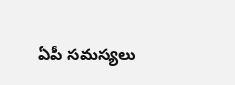ఏపీ సమస్యలు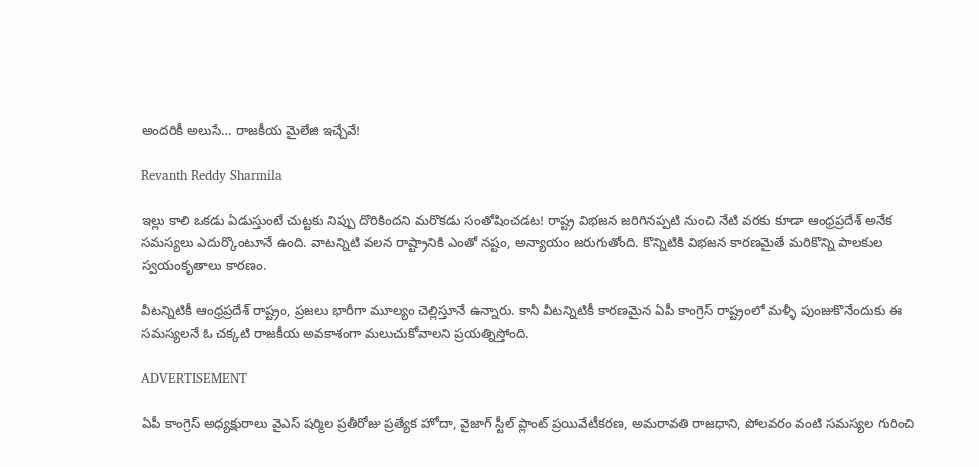అందరికీ అలుసే… రాజకీయ మైలేజి ఇచ్చేవే!

Revanth Reddy Sharmila

ఇల్లు కాలి ఒకడు ఏడుస్తుంటే చుట్టకు నిప్పు దొరికిందని మరొకడు సంతోషించడట! రాష్ట్ర విభజన జరిగినప్పటి నుంచి నేటి వరకు కూడా ఆంధ్రప్రదేశ్‌ అనేక సమస్యలు ఎదుర్కొంటూనే ఉంది. వాటన్నిటి వలన రాష్ట్రానికి ఎంతో నష్టం, అన్యాయం జరుగుతోంది. కొన్నిటికి విభజన కారణమైతే మరికొన్ని పాలకుల స్వయంకృతాలు కారణం.

వీటన్నిటికీ ఆంధ్రప్రదేశ్‌ రాష్ట్రం, ప్రజలు భారీగా మూల్యం చెల్లిస్తూనే ఉన్నారు. కానీ వీటన్నిటికీ కారణమైన ఏపీ కాంగ్రెస్‌ రాష్ట్రంలో మళ్ళీ పుంజుకొనేందుకు ఈ సమస్యలనే ఓ చక్కటి రాజకీయ అవకాశంగా మలుచుకోవాలని ప్రయత్నిస్తోంది.

ADVERTISEMENT

ఏపీ కాంగ్రెస్‌ అధ్యక్షురాలు వైఎస్ షర్మిల ప్రతీరోజు ప్రత్యేక హోదా, వైజాగ్ స్టీల్ ప్లాంట్‌ ప్రయివేటీకరణ, అమరావతి రాజధాని, పోలవరం వంటి సమస్యల గురించి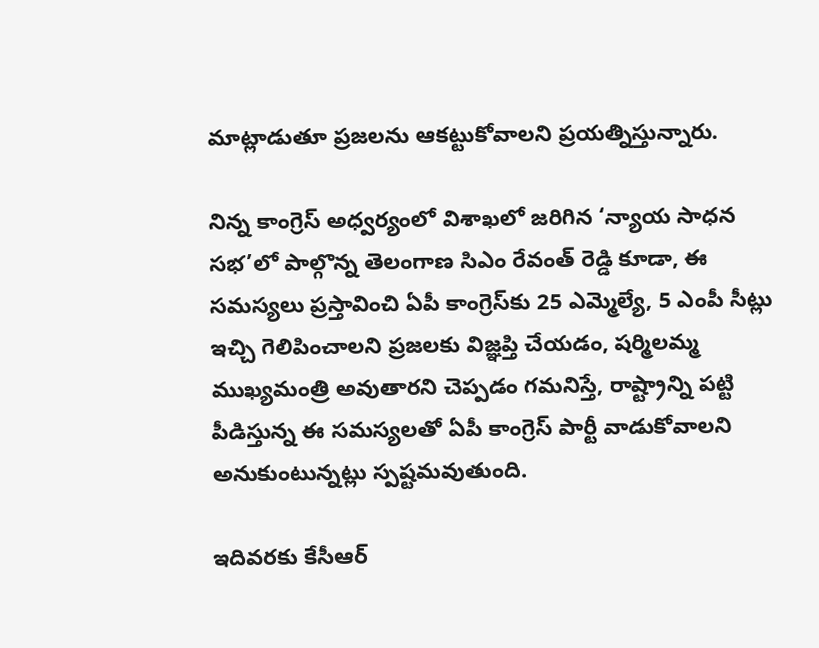మాట్లాడుతూ ప్రజలను ఆకట్టుకోవాలని ప్రయత్నిస్తున్నారు.

నిన్న కాంగ్రెస్‌ అధ్వర్యంలో విశాఖలో జరిగిన ‘న్యాయ సాధన సభ’లో పాల్గొన్న తెలంగాణ సిఎం రేవంత్‌ రెడ్డి కూడా, ఈ సమస్యలు ప్రస్తావించి ఏపీ కాంగ్రెస్‌కు 25 ఎమ్మెల్యే, 5 ఎంపీ సీట్లు ఇచ్చి గెలిపించాలని ప్రజలకు విజ్ఞప్తి చేయడం, షర్మిలమ్మ ముఖ్యమంత్రి అవుతారని చెప్పడం గమనిస్తే, రాష్ట్రాన్ని పట్టి పీడిస్తున్న ఈ సమస్యలతో ఏపీ కాంగ్రెస్ పార్టీ వాడుకోవాలని అనుకుంటున్నట్లు స్పష్టమవుతుంది.

ఇదివరకు కేసీఆర్‌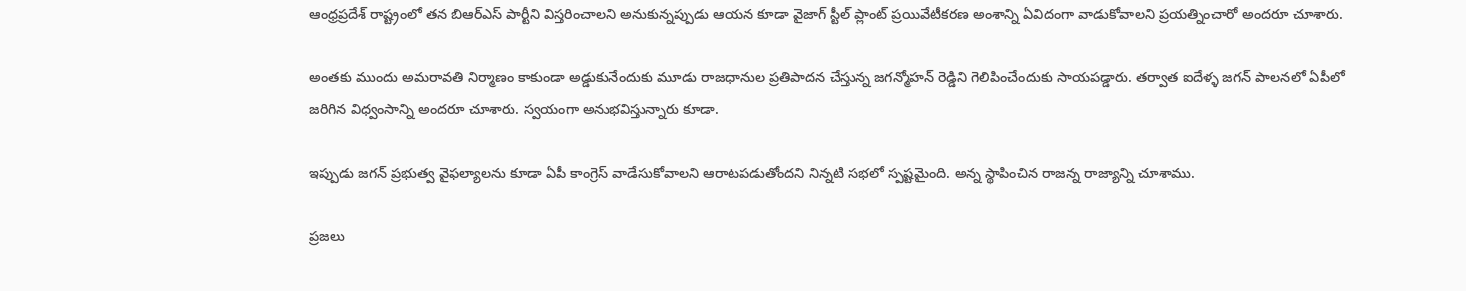ఆంధ్రప్రదేశ్‌ రాష్ట్రంలో తన బిఆర్ఎస్ పార్టీని విస్తరించాలని అనుకున్నప్పుడు ఆయన కూడా వైజాగ్ స్టీల్ ప్లాంట్‌ ప్రయివేటీకరణ అంశాన్ని ఏవిదంగా వాడుకోవాలని ప్రయత్నించారో అందరూ చూశారు.

అంతకు ముందు అమరావతి నిర్మాణం కాకుండా అడ్డుకునేందుకు మూడు రాజధానుల ప్రతిపాదన చేస్తున్న జగన్మోహన్‌ రెడ్డిని గెలిపించేందుకు సాయపడ్డారు. తర్వాత ఐదేళ్ళ జగన్‌ పాలనలో ఏపీలో జరిగిన విధ్వంసాన్ని అందరూ చూశారు. స్వయంగా అనుభవిస్తున్నారు కూడా.

ఇప్పుడు జగన్ ప్రభుత్వ వైఫల్యాలను కూడా ఏపీ కాంగ్రెస్‌ వాడేసుకోవాలని ఆరాటపడుతోందని నిన్నటి సభలో స్పష్టమైంది. అన్న స్థాపించిన రాజన్న రాజ్యాన్ని చూశాము.

ప్రజలు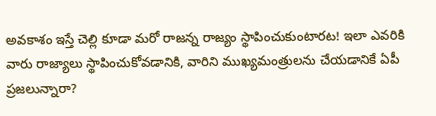అవకాశం ఇస్తే చెల్లి కూడా మరో రాజన్న రాజ్యం స్థాపించుకుంటారట! ఇలా ఎవరికి వారు రాజ్యాలు స్థాపించుకోవడానికి, వారిని ముఖ్యమంత్రులను చేయడానికే ఏపీ ప్రజలున్నారా?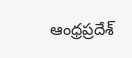ఆంధ్రప్రదేశ్‌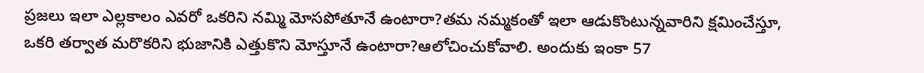ప్రజలు ఇలా ఎల్లకాలం ఎవరో ఒకరిని నమ్మి మోసపోతూనే ఉంటారా?తమ నమ్మకంతో ఇలా ఆడుకొంటున్నవారిని క్షమించేస్తూ, ఒకరి తర్వాత మరొకరిని భుజానికి ఎత్తుకొని మోస్తూనే ఉంటారా?ఆలోచించుకోవాలి. అందుకు ఇంకా 57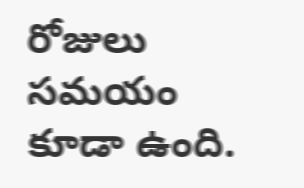రోజులు సమయం కూడా ఉంది.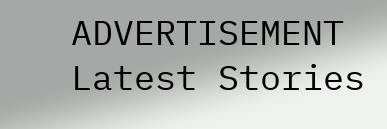ADVERTISEMENT
Latest Stories